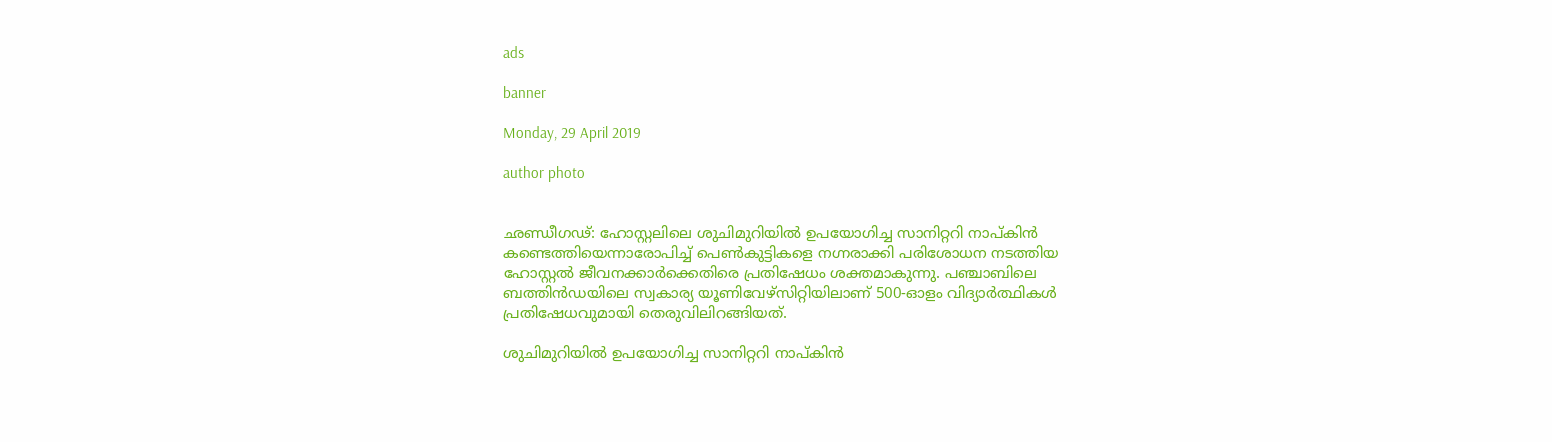ads

banner

Monday, 29 April 2019

author photo


ഛണ്ഡീഗഢ്: ഹോസ്റ്റലിലെ ശുചിമുറിയില്‍ ഉപയോഗിച്ച സാനിറ്ററി നാപ്കിന്‍ കണ്ടെത്തിയെന്നാരോപിച്ച് പെണ്‍കുട്ടികളെ നഗ്നരാക്കി പരിശോധന നടത്തിയ ഹോസ്റ്റല്‍ ജീവനക്കാര്‍ക്കെതിരെ പ്രതിഷേധം ശക്തമാകുന്നു. പഞ്ചാബിലെ ബത്തിന്‍ഡയിലെ സ്വകാര്യ യൂണിവേഴ്സിറ്റിയിലാണ് 500-ഓളം വിദ്യാര്‍ത്ഥികള്‍ പ്രതിഷേധവുമായി തെരുവിലിറങ്ങിയത്.

ശുചിമുറിയില്‍ ഉപയോഗിച്ച സാനിറ്ററി നാപ്കിന്‍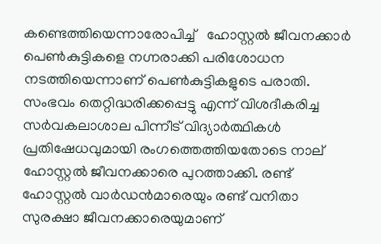കണ്ടെത്തിയെന്നാരോപിച്ച്   ഹോസ്റ്റല്‍ ജീവനക്കാര്‍ പെണ്‍കുട്ടികളെ നഗ്നരാക്കി പരിശോധന നടത്തിയെന്നാണ് പെണ്‍കുട്ടികളുടെ പരാതി. സംഭവം തെറ്റിദ്ധരിക്കപ്പെട്ടു എന്ന് വിശദീകരിച്ച സര്‍വകലാശാല പിന്നീട് വിദ്യാര്‍ത്ഥികള്‍ പ്രതിഷേധവുമായി രംഗത്തെത്തിയതോടെ നാല് ഹോസ്റ്റല്‍ ജീവനക്കാരെ പുറത്താക്കി. രണ്ട് ഹോസ്റ്റല്‍ വാര്‍ഡന്‍മാരെയും രണ്ട് വനിതാ സുരക്ഷാ ജീവനക്കാരെയുമാണ്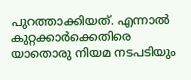പുറത്താക്കിയത്. എന്നാല്‍ കുറ്റക്കാര്‍ക്കെതിരെ യാതൊരു നിയമ നടപടിയും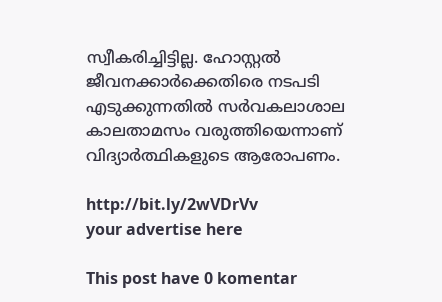സ്വീകരിച്ചിട്ടില്ല. ഹോസ്റ്റല്‍ ജീവനക്കാര്‍ക്കെതിരെ നടപടി എടുക്കുന്നതില്‍ സര്‍വകലാശാല കാലതാമസം വരുത്തിയെന്നാണ് വിദ്യാര്‍ത്ഥികളുടെ ആരോപണം.

http://bit.ly/2wVDrVv
your advertise here

This post have 0 komentar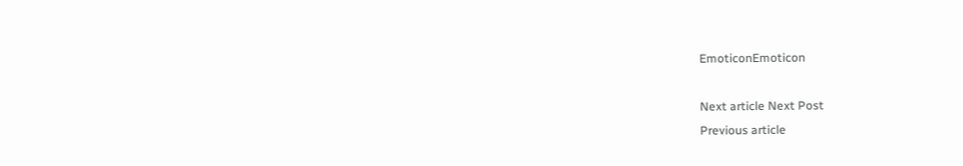EmoticonEmoticon

Next article Next Post
Previous article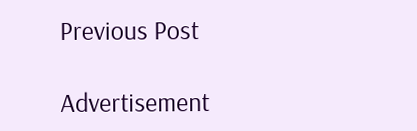Previous Post

Advertisement